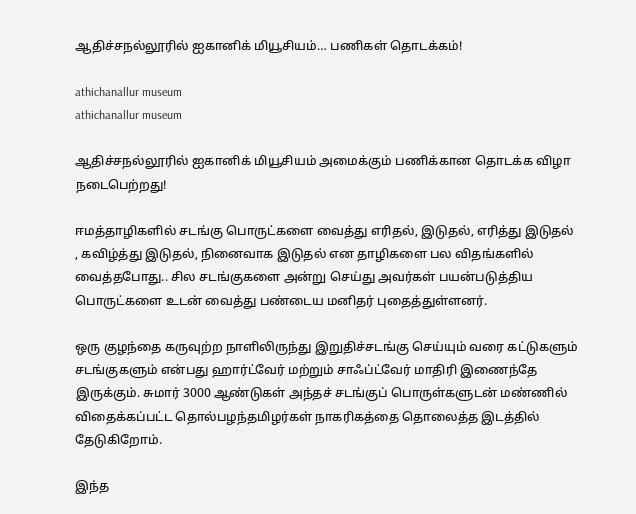ஆதிச்சநல்லூரில் ஐகானிக் மியூசியம்… பணிகள் தொடக்கம்!

athichanallur museum
athichanallur museum

ஆதிச்சநல்லூரில் ஐகானிக் மியூசியம் அமைக்கும் பணிக்கான தொடக்க விழா நடைபெற்றது!

ஈமத்தாழிகளில் சடங்கு பொருட்களை வைத்து எரிதல், இடுதல், எரித்து இடுதல் , கவிழ்த்து இடுதல், நினைவாக இடுதல் என தாழிகளை பல விதங்களில் வைத்தபோது.. சில சடங்குகளை அன்று செய்து அவர்கள் பயன்படுத்திய பொருட்களை உடன் வைத்து பண்டைய மனிதர் புதைத்துள்ளனர்.

ஒரு குழந்தை கருவுற்ற நாளிலிருந்து இறுதிச்சடங்கு செய்யும் வரை கட்டுகளும் சடங்குகளும் என்பது ஹார்ட்வேர் மற்றும் சாஃப்ட்வேர் மாதிரி இணைந்தே இருக்கும். சுமார் 3000 ஆண்டுகள் அந்தச் சடங்குப் பொருள்களுடன் மண்ணில் விதைக்கப்பட்ட தொல்பழந்தமிழர்கள் நாகரிகத்தை தொலைத்த இடத்தில் தேடுகிறோம்.

இந்த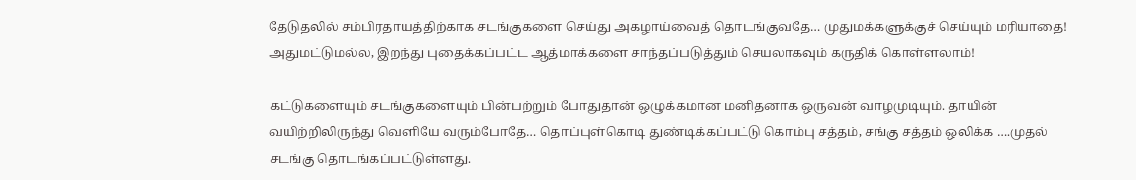தேடுதலில் சம்பிரதாயத்திற்காக சடங்குகளை செய்து அகழாய்வைத் தொடங்குவதே… முதுமக்களுக்குச் செய்யும் மரியாதை! அதுமட்டுமல்ல, இறந்து புதைக்கப்பட்ட ஆத்மாக்களை சாந்தப்படுத்தும் செயலாகவும் கருதிக் கொள்ளலாம்!

கட்டுகளையும் சடங்குகளையும் பின்பற்றும் போதுதான் ஒழுக்கமான மனிதனாக ஒருவன் வாழமுடியும். தாயின் வயிற்றிலிருந்து வெளியே வரும்போதே… தொப்புள்கொடி துண்டிக்கப்பட்டு கொம்பு சத்தம், சங்கு சத்தம் ஒலிக்க ….முதல் சடங்கு தொடங்கப்பட்டுள்ளது.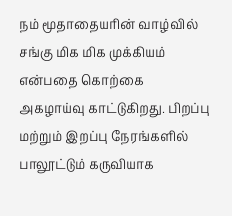நம் மூதாதையரின் வாழ்வில் சங்கு மிக மிக முக்கியம் என்பதை கொற்கை அகழாய்வு காட்டுகிறது. பிறப்பு மற்றும் இறப்பு நேரங்களில் பாலூட்டும் கருவியாக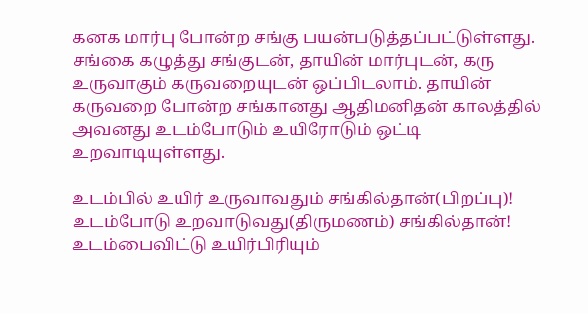கனக மார்பு போன்ற சங்கு பயன்படுத்தப்பட்டுள்ளது. சங்கை கழுத்து சங்குடன், தாயின் மார்புடன், கரு உருவாகும் கருவறையுடன் ஒப்பிடலாம். தாயின் கருவறை போன்ற சங்கானது ஆதிமனிதன் காலத்தில் அவனது உடம்போடும் உயிரோடும் ஒட்டி உறவாடியுள்ளது.

உடம்பில் உயிர் உருவாவதும் சங்கில்தான்(பிறப்பு)! உடம்போடு உறவாடுவது(திருமணம்) சங்கில்தான்! உடம்பைவிட்டு உயிர்பிரியும்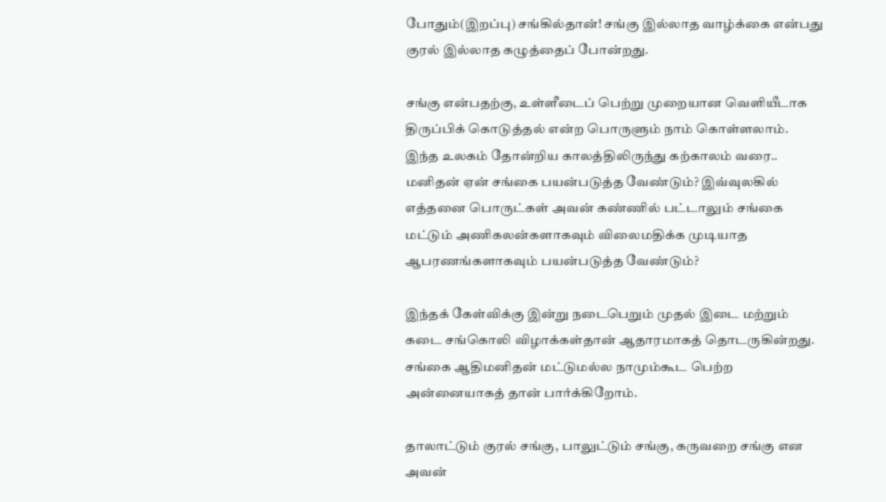போதும்(இறப்பு) சங்கில்தான்! சங்கு இல்லாத வாழ்க்கை என்பது குரல் இல்லாத கழுத்தைப் போன்றது.

சங்கு என்பதற்கு, உள்ளீடைப் பெற்று முறையான வெளியீடாக திருப்பிக் கொடுத்தல் என்ற பொருளும் நாம் கொள்ளலாம். இந்த உலகம் தோன்றிய காலத்திலிருந்து கற்காலம் வரை.. மனிதன் ஏன் சங்கை பயன்படுத்த வேண்டும்? இவ்வுலகில் எத்தனை பொருட்கள் அவன் கண்ணில் பட்டாலும் சங்கை மட்டும் அணிகலன்களாகவும் விலைமதிக்க முடியாத ஆபரணங்களாகவும் பயன்படுத்த வேண்டும்?

இந்தக் கேள்விக்கு இன்று நடைபெறும் முதல் இடை மற்றும் கடை சங்கொலி விழாக்கள்தான் ஆதாரமாகத் தொடருகின்றது. சங்கை ஆதிமனிதன் மட்டுமல்ல நாமும்கூட பெற்ற அன்னையாகத் தான் பார்க்கிறோம்.

தாலாட்டும் குரல் சங்கு, பாலுட்டும் சங்கு, கருவறை சங்கு என அவன்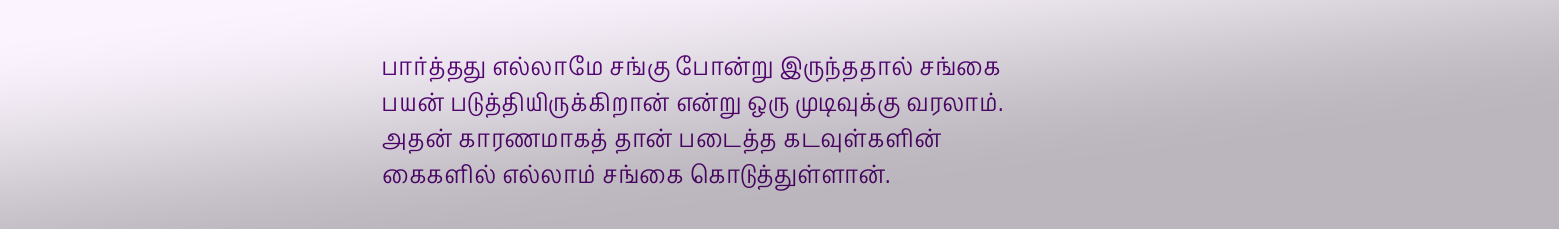பார்த்தது எல்லாமே சங்கு போன்று இருந்ததால் சங்கை பயன் படுத்தியிருக்கிறான் என்று ஒரு முடிவுக்கு வரலாம். அதன் காரணமாகத் தான் படைத்த கடவுள்களின் கைகளில் எல்லாம் சங்கை கொடுத்துள்ளான்.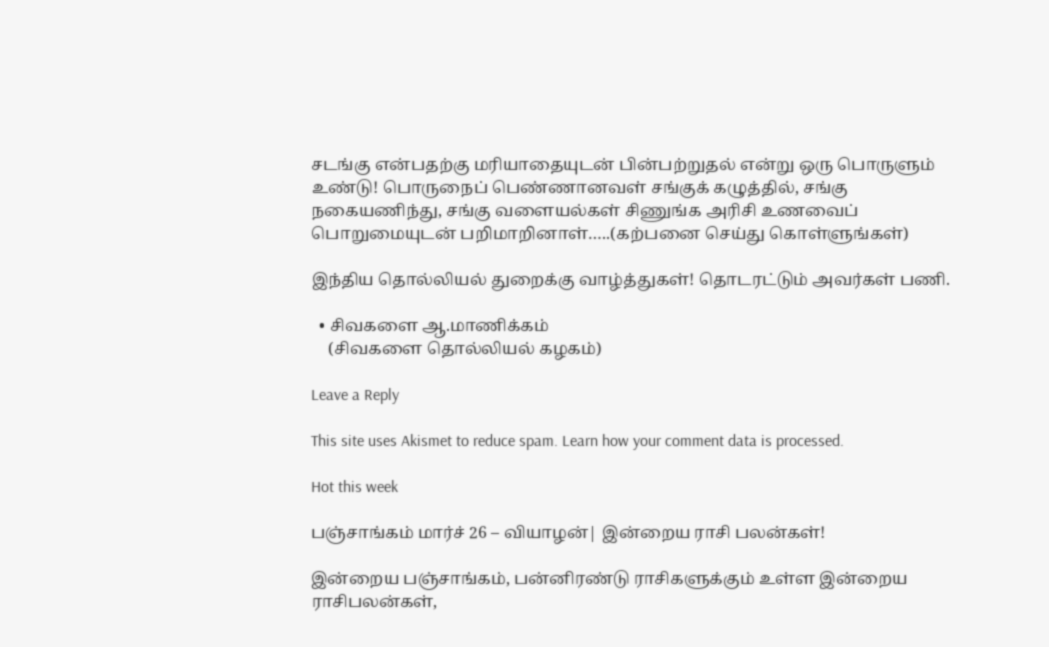சடங்கு என்பதற்கு மரியாதையுடன் பின்பற்றுதல் என்று ஒரு பொருளும் உண்டு! பொருநைப் பெண்ணானவள் சங்குக் கழுத்தில், சங்கு நகையணிந்து, சங்கு வளையல்கள் சிணுங்க அரிசி உணவைப் பொறுமையுடன் பறிமாறினாள்…..(கற்பனை செய்து கொள்ளுங்கள்)

இந்திய தொல்லியல் துறைக்கு வாழ்த்துகள்! தொடரட்டும் அவர்கள் பணி.

  • சிவகளை ஆ.மாணிக்கம்
    (சிவகளை தொல்லியல் கழகம்)

Leave a Reply

This site uses Akismet to reduce spam. Learn how your comment data is processed.

Hot this week

பஞ்சாங்கம் மார்ச் 26 – வியாழன்| இன்றைய ராசி பலன்கள்!

இன்றைய பஞ்சாங்கம், பன்னிரண்டு ராசிகளுக்கும் உள்ள இன்றைய ராசிபலன்கள்,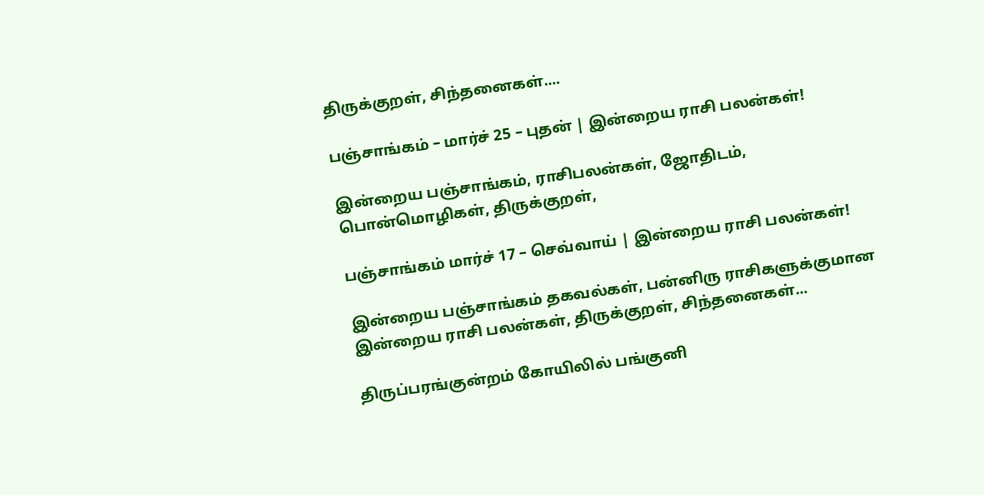திருக்குறள், சிந்தனைகள்....

பஞ்சாங்கம் – மார்ச் 25 – புதன் | இன்றைய ராசி பலன்கள்!

இன்றைய பஞ்சாங்கம், ராசிபலன்கள், ஜோதிடம், பொன்மொழிகள், திருக்குறள்,

பஞ்சாங்கம் மார்ச் 17 – செவ்வாய் | இன்றைய ராசி பலன்கள்!

இன்றைய பஞ்சாங்கம் தகவல்கள், பன்னிரு ராசிகளுக்குமான இன்றைய ராசி பலன்கள், திருக்குறள், சிந்தனைகள்...

திருப்பரங்குன்றம் கோயிலில் பங்குனி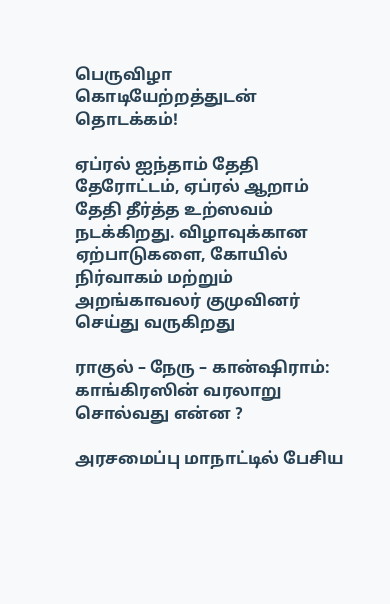பெருவிழா கொடியேற்றத்துடன் தொடக்கம்!

ஏப்ரல் ஐந்தாம் தேதி தேரோட்டம், ஏப்ரல் ஆறாம் தேதி தீர்த்த உற்ஸவம் நடக்கிறது. விழாவுக்கான ஏற்பாடுகளை, கோயில் நிர்வாகம் மற்றும் அறங்காவலர் குமுவினர் செய்து வருகிறது

ராகுல் – நேரு – கான்ஷிராம்: காங்கிரஸின் வரலாறு சொல்வது என்ன ?

அரசமைப்பு மாநாட்டில் பேசிய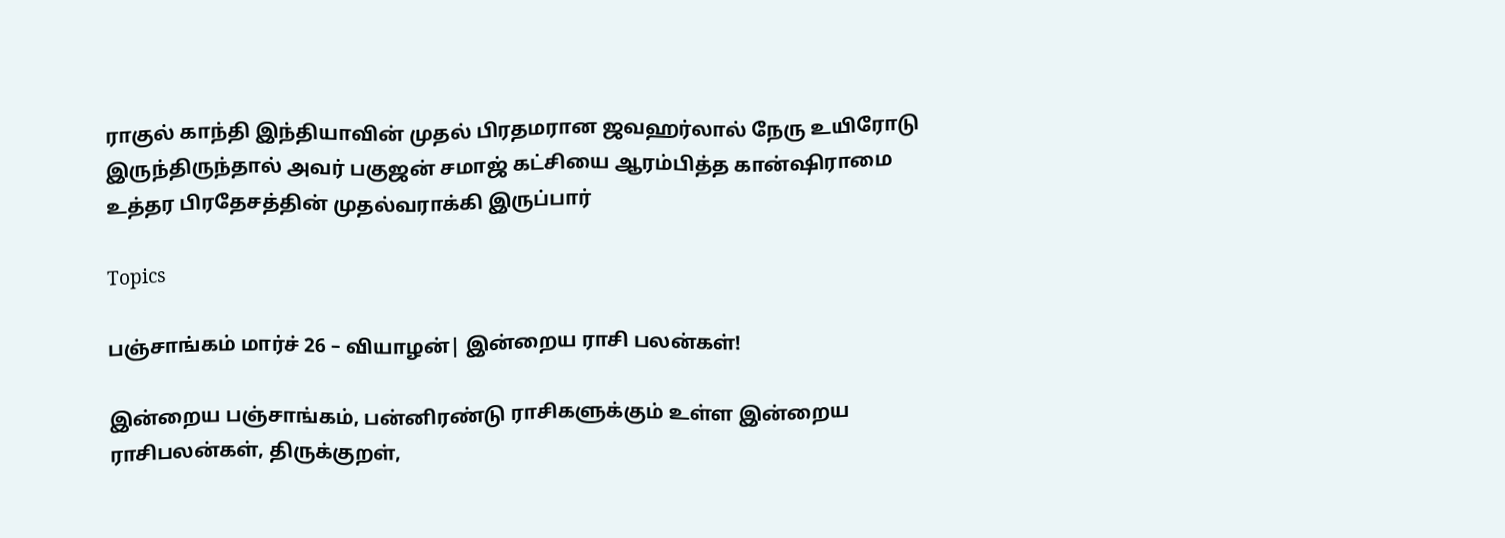ராகுல் காந்தி இந்தியாவின் முதல் பிரதமரான ஜவஹர்லால் நேரு உயிரோடு இருந்திருந்தால் அவர் பகுஜன் சமாஜ் கட்சியை ஆரம்பித்த கான்ஷிராமை உத்தர பிரதேசத்தின் முதல்வராக்கி இருப்பார்

Topics

பஞ்சாங்கம் மார்ச் 26 – வியாழன்| இன்றைய ராசி பலன்கள்!

இன்றைய பஞ்சாங்கம், பன்னிரண்டு ராசிகளுக்கும் உள்ள இன்றைய ராசிபலன்கள், திருக்குறள்,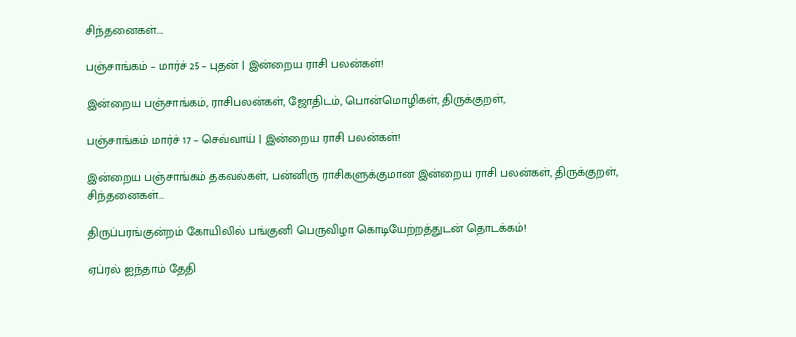சிந்தனைகள்....

பஞ்சாங்கம் – மார்ச் 25 – புதன் | இன்றைய ராசி பலன்கள்!

இன்றைய பஞ்சாங்கம், ராசிபலன்கள், ஜோதிடம், பொன்மொழிகள், திருக்குறள்,

பஞ்சாங்கம் மார்ச் 17 – செவ்வாய் | இன்றைய ராசி பலன்கள்!

இன்றைய பஞ்சாங்கம் தகவல்கள், பன்னிரு ராசிகளுக்குமான இன்றைய ராசி பலன்கள், திருக்குறள், சிந்தனைகள்...

திருப்பரங்குன்றம் கோயிலில் பங்குனி பெருவிழா கொடியேற்றத்துடன் தொடக்கம்!

ஏப்ரல் ஐந்தாம் தேதி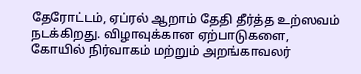தேரோட்டம், ஏப்ரல் ஆறாம் தேதி தீர்த்த உற்ஸவம் நடக்கிறது. விழாவுக்கான ஏற்பாடுகளை, கோயில் நிர்வாகம் மற்றும் அறங்காவலர்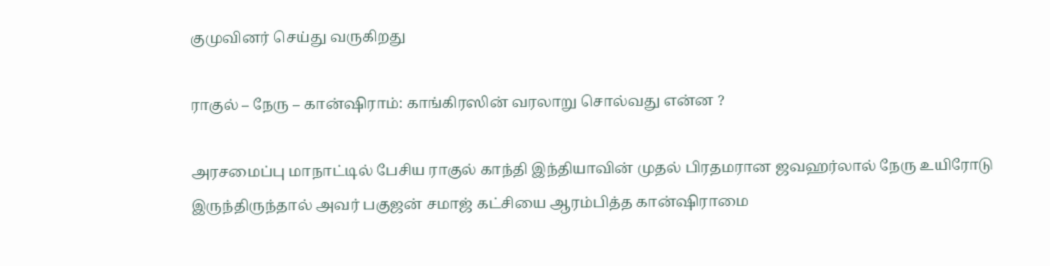குமுவினர் செய்து வருகிறது

ராகுல் – நேரு – கான்ஷிராம்: காங்கிரஸின் வரலாறு சொல்வது என்ன ?

அரசமைப்பு மாநாட்டில் பேசிய ராகுல் காந்தி இந்தியாவின் முதல் பிரதமரான ஜவஹர்லால் நேரு உயிரோடு இருந்திருந்தால் அவர் பகுஜன் சமாஜ் கட்சியை ஆரம்பித்த கான்ஷிராமை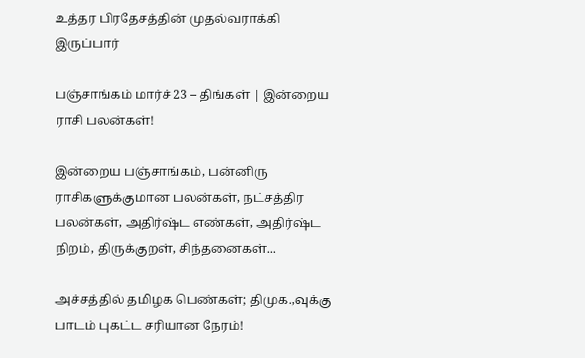உத்தர பிரதேசத்தின் முதல்வராக்கி இருப்பார்

பஞ்சாங்கம் மார்ச் 23 – திங்கள் | இன்றைய ராசி பலன்கள்!

இன்றைய பஞ்சாங்கம், பன்னிரு ராசிகளுக்குமான பலன்கள், நட்சத்திர பலன்கள், அதிர்ஷ்ட எண்கள், அதிர்ஷ்ட நிறம், திருக்குறள், சிந்தனைகள்...

அச்சத்தில் தமிழக பெண்கள்; திமுக.,வுக்கு பாடம் புகட்ட சரியான நேரம்!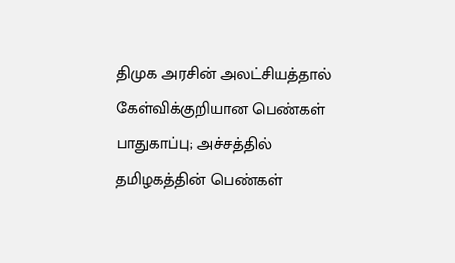திமுக அரசின் அலட்சியத்தால் கேள்விக்குறியான பெண்கள் பாதுகாப்பு; அச்சத்தில் தமிழகத்தின் பெண்கள்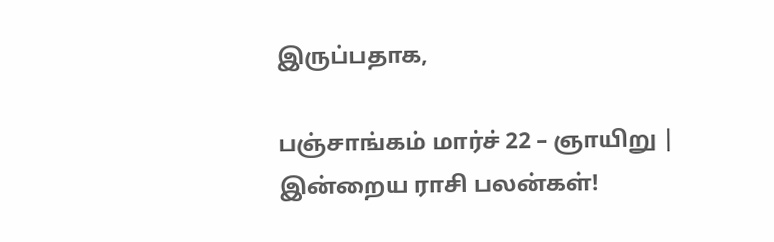இருப்பதாக,

பஞ்சாங்கம் மார்ச் 22 – ஞாயிறு | இன்றைய ராசி பலன்கள்!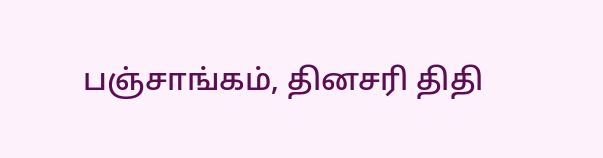பஞ்சாங்கம், தினசரி திதி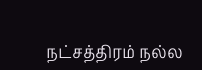நட்சத்திரம் நல்ல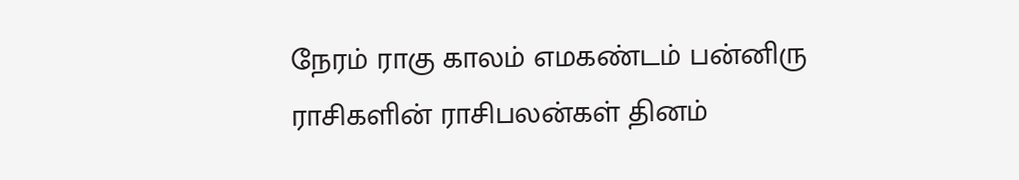நேரம் ராகு காலம் எமகண்டம் பன்னிரு ராசிகளின் ராசிபலன்கள் தினம்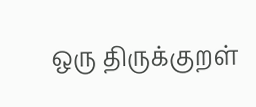ஒரு திருக்குறள்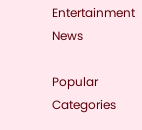Entertainment News

Popular Categories